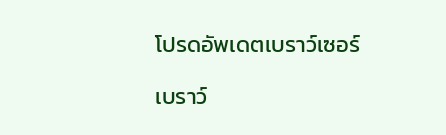โปรดอัพเดตเบราว์เซอร์

เบราว์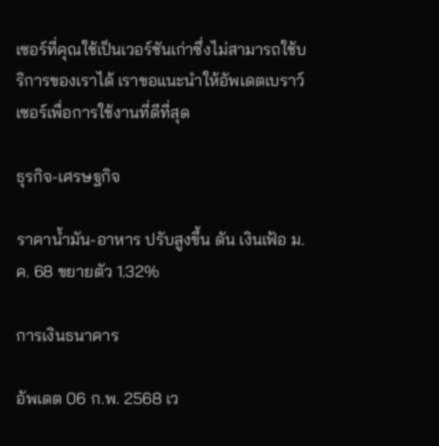เซอร์ที่คุณใช้เป็นเวอร์ชันเก่าซึ่งไม่สามารถใช้บริการของเราได้ เราขอแนะนำให้อัพเดตเบราว์เซอร์เพื่อการใช้งานที่ดีที่สุด

ธุรกิจ-เศรษฐกิจ

ราคาน้ำมัน-อาหาร ปรับสูงขึ้น ดัน เงินเฟ้อ ม.ค. 68 ขยายตัว 1.32%

การเงินธนาคาร

อัพเดต 06 ก.พ. 2568 เว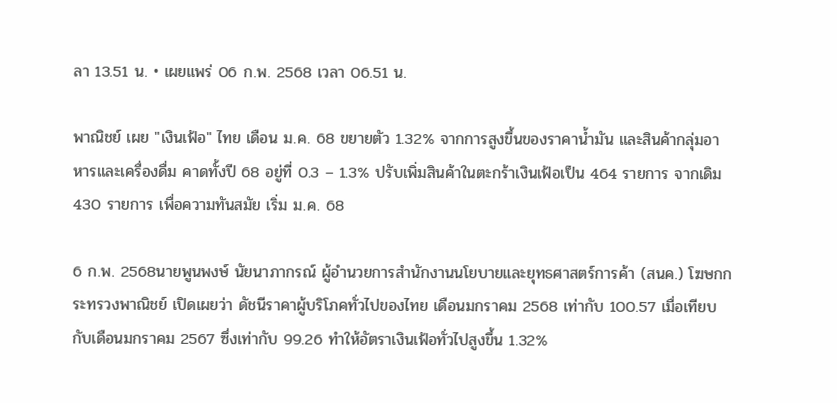ลา 13.51 น. • เผยแพร่ 06 ก.พ. 2568 เวลา 06.51 น.

พาณิชย์ เผย "เงินเฟ้อ" ไทย เดือน ม.ค. 68 ขยายตัว 1.32% จากการสูงขึ้นของราคาน้ำมัน และสินค้ากลุ่มอาหารและเครื่องดื่ม คาดทั้งปี 68 อยู่ที่ 0.3 – 1.3% ปรับเพิ่มสินค้าในตะกร้าเงินเฟ้อเป็น 464 รายการ จากเดิม 430 รายการ เพื่อความทันสมัย เริ่ม ม.ค. 68

6 ก.พ. 2568นายพูนพงษ์ นัยนาภากรณ์ ผู้อำนวยการสำนักงานนโยบายและยุทธศาสตร์การค้า (สนค.) โฆษกกระทรวงพาณิชย์ เปิดเผยว่า ดัชนีราคาผู้บริโภคทั่วไปของไทย เดือนมกราคม 2568 เท่ากับ 100.57 เมื่อเทียบกับเดือนมกราคม 2567 ซึ่งเท่ากับ 99.26 ทำให้อัตราเงินเฟ้อทั่วไปสูงขึ้น 1.32%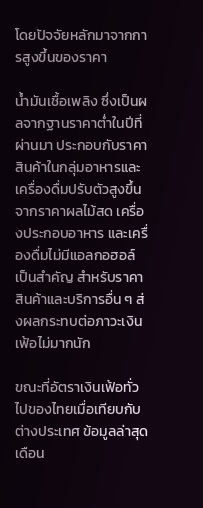โดยปัจจัยหลักมาจากการสูงขึ้นของราคา

น้ำมันเชื้อเพลิง ซึ่งเป็นผลจากฐานราคาต่ำในปีที่ผ่านมา ประกอบกับราคาสินค้าในกลุ่มอาหารและเครื่องดื่มปรับตัวสูงขึ้นจากราคาผลไม้สด เครื่องประกอบอาหาร และเครื่องดื่มไม่มีแอลกอฮอล์ เป็นสำคัญ สำหรับราคาสินค้าและบริการอื่น ๆ ส่งผลกระทบต่อภาวะเงินเฟ้อไม่มากนัก

ขณะที่อัตราเงินเฟ้อทั่วไปของไทยเมื่อเทียบกับต่างประเทศ ข้อมูลล่าสุดเดือน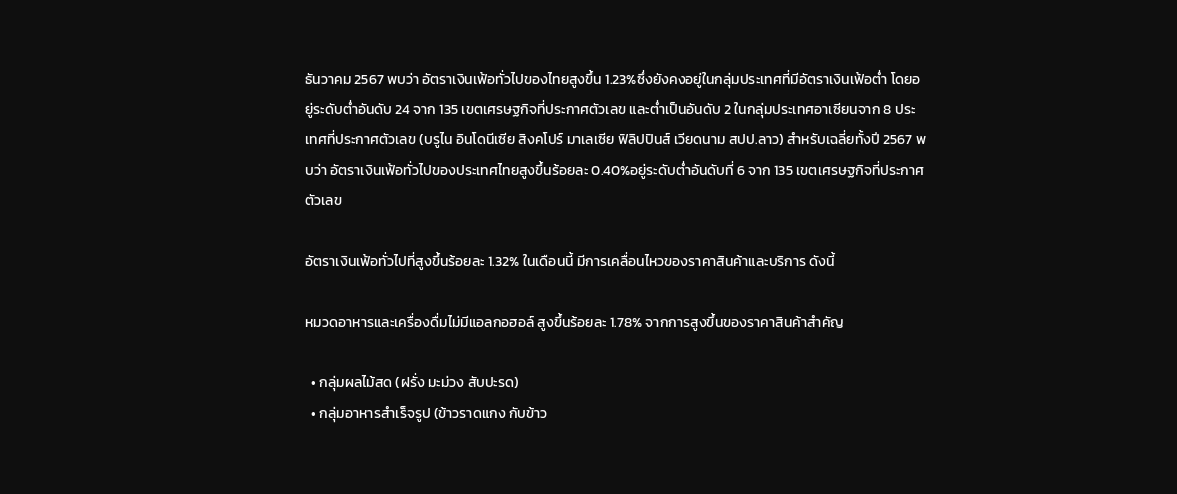ธันวาคม 2567 พบว่า อัตราเงินเฟ้อทั่วไปของไทยสูงขึ้น 1.23%ซึ่งยังคงอยู่ในกลุ่มประเทศที่มีอัตราเงินเฟ้อต่ำ โดยอยู่ระดับต่ำอันดับ 24 จาก 135 เขตเศรษฐกิจที่ประกาศตัวเลข และต่ำเป็นอันดับ 2 ในกลุ่มประเทศอาเซียนจาก 8 ประเทศที่ประกาศตัวเลข (บรูไน อินโดนีเซีย สิงคโปร์ มาเลเซีย ฟิลิปปินส์ เวียดนาม สปป.ลาว) สำหรับเฉลี่ยทั้งปี 2567 พบว่า อัตราเงินเฟ้อทั่วไปของประเทศไทยสูงขึ้นร้อยละ 0.40%อยู่ระดับต่ำอันดับที่ 6 จาก 135 เขตเศรษฐกิจที่ประกาศตัวเลข

อัตราเงินเฟ้อทั่วไปที่สูงขึ้นร้อยละ 1.32% ในเดือนนี้ มีการเคลื่อนไหวของราคาสินค้าและบริการ ดังนี้

หมวดอาหารและเครื่องดื่มไม่มีแอลกอฮอล์ สูงขึ้นร้อยละ 1.78% จากการสูงขึ้นของราคาสินค้าสำคัญ

  • กลุ่มผลไม้สด (ฝรั่ง มะม่วง สับปะรด)
  • กลุ่มอาหารสำเร็จรูป (ข้าวราดแกง กับข้าว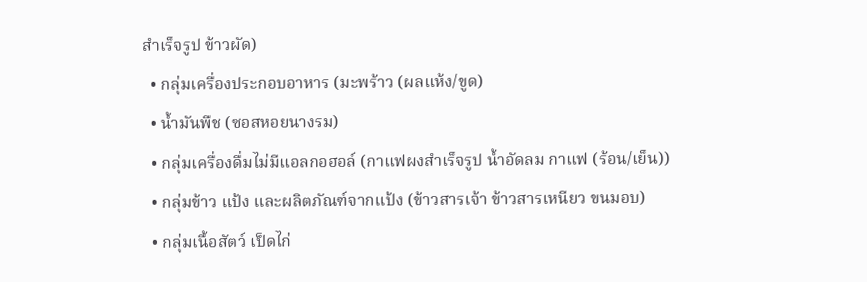สำเร็จรูป ข้าวผัด)
  • กลุ่มเครื่องประกอบอาหาร (มะพร้าว (ผลแห้ง/ขูด)
  • น้ำมันพืช (ซอสหอยนางรม)
  • กลุ่มเครื่องดื่มไม่มีแอลกอฮอล์ (กาแฟผงสำเร็จรูป น้ำอัดลม กาแฟ (ร้อน/เย็น))
  • กลุ่มข้าว แป้ง และผลิตภัณฑ์จากแป้ง (ข้าวสารเจ้า ข้าวสารเหนียว ขนมอบ)
  • กลุ่มเนื้อสัตว์ เป็ดไก่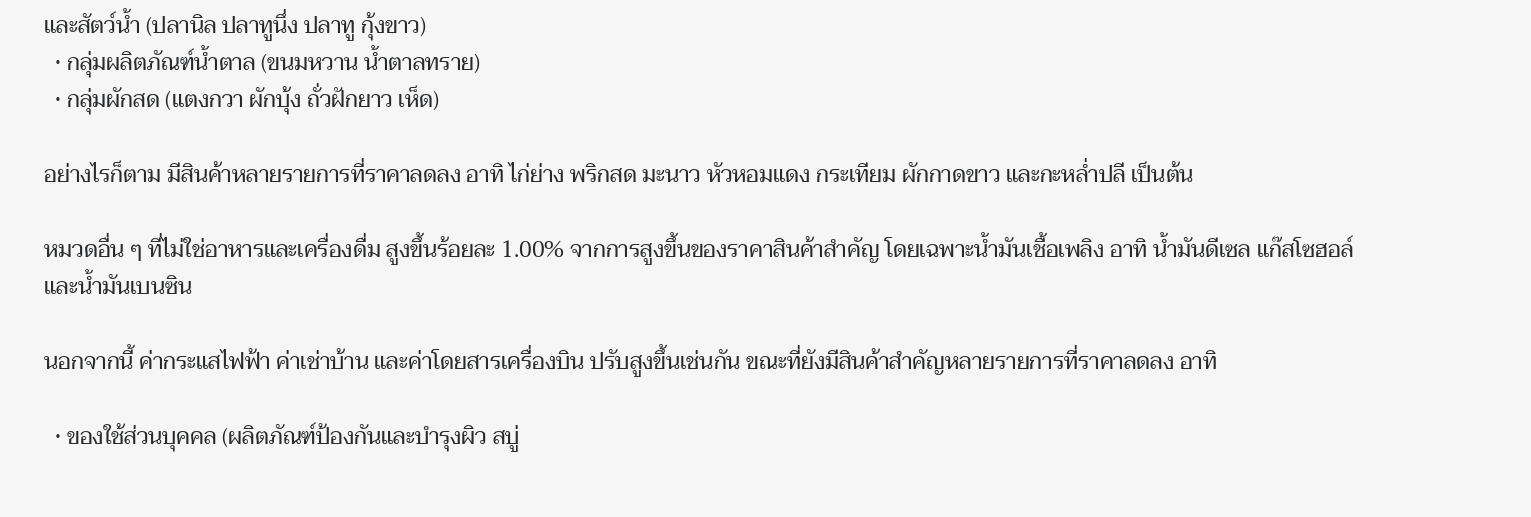และสัตว์น้ำ (ปลานิล ปลาทูนึ่ง ปลาทู กุ้งขาว)
  • กลุ่มผลิตภัณฑ์น้ำตาล (ขนมหวาน น้ำตาลทราย)
  • กลุ่มผักสด (แตงกวา ผักบุ้ง ถั่วฝักยาว เห็ด)

อย่างไรก็ตาม มีสินค้าหลายรายการที่ราคาลดลง อาทิ ไก่ย่าง พริกสด มะนาว หัวหอมแดง กระเทียม ผักกาดขาว และกะหล่ำปลี เป็นต้น

หมวดอื่น ๆ ที่ไม่ใช่อาหารและเครื่องดื่ม สูงขึ้นร้อยละ 1.00% จากการสูงขึ้นของราคาสินค้าสำคัญ โดยเฉพาะน้ำมันเชื้อเพลิง อาทิ น้ำมันดีเซล แก๊สโซฮอล์ และน้ำมันเบนซิน

นอกจากนี้ ค่ากระแสไฟฟ้า ค่าเช่าบ้าน และค่าโดยสารเครื่องบิน ปรับสูงขึ้นเช่นกัน ขณะที่ยังมีสินค้าสำคัญหลายรายการที่ราคาลดลง อาทิ

  • ของใช้ส่วนบุคคล (ผลิตภัณฑ์ป้องกันและบำรุงผิว สบู่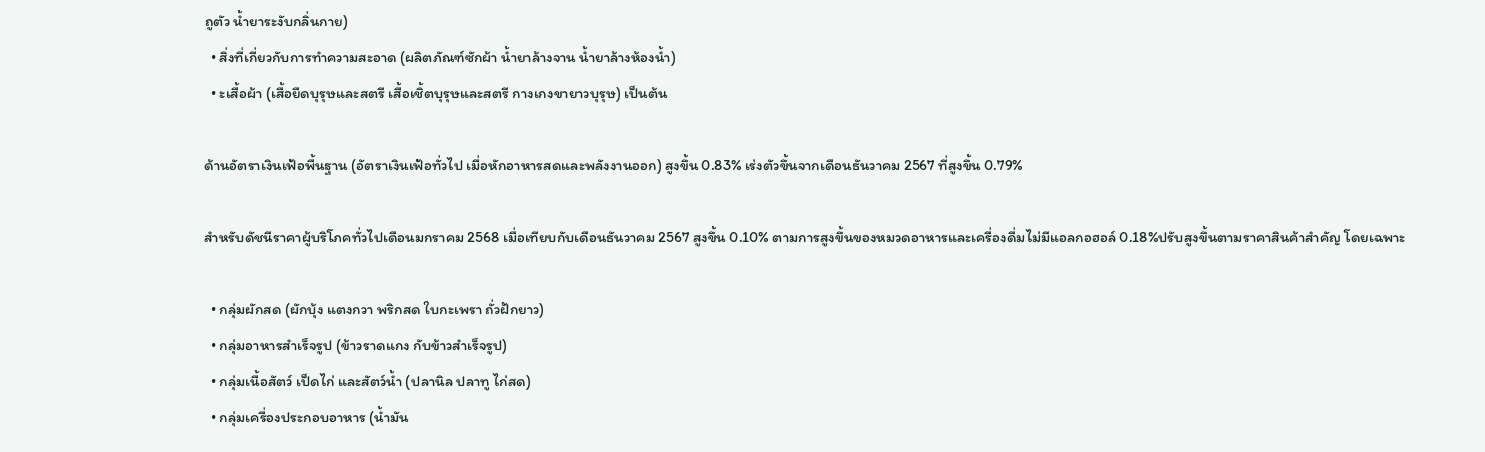ถูตัว น้ำยาระงับกลิ่นกาย)
  • สิ่งที่เกี่ยวกับการทำความสะอาด (ผลิตภัณฑ์ซักผ้า น้ำยาล้างจาน น้ำยาล้างห้องน้ำ)
  • ะเสื้อผ้า (เสื้อยืดบุรุษและสตรี เสื้อเชิ้ตบุรุษและสตรี กางเกงขายาวบุรุษ) เป็นต้น

ด้านอัตราเงินเฟ้อพื้นฐาน (อัตราเงินเฟ้อทั่วไป เมื่อหักอาหารสดและพลังงานออก) สูงขึ้น 0.83% เร่งตัวขึ้นจากเดือนธันวาคม 2567 ที่สูงขึ้น 0.79%

สำหรับดัชนีราคาผู้บริโภคทั่วไปเดือนมกราคม 2568 เมื่อเทียบกับเดือนธันวาคม 2567 สูงขึ้น 0.10% ตามการสูงขึ้นของหมวดอาหารและเครื่องดื่มไม่มีแอลกอฮอล์ 0.18%ปรับสูงขึ้นตามราคาสินค้าสำคัญ โดยเฉพาะ

  • กลุ่มผักสด (ผักบุ้ง แตงกวา พริกสด ใบกะเพรา ถั่วฝักยาว)
  • กลุ่มอาหารสำเร็จรูป (ข้าวราดแกง กับข้าวสำเร็จรูป)
  • กลุ่มเนื้อสัตว์ เป็ดไก่ และสัตว์น้ำ (ปลานิล ปลาทู ไก่สด)
  • กลุ่มเครื่องประกอบอาหาร (น้ำมัน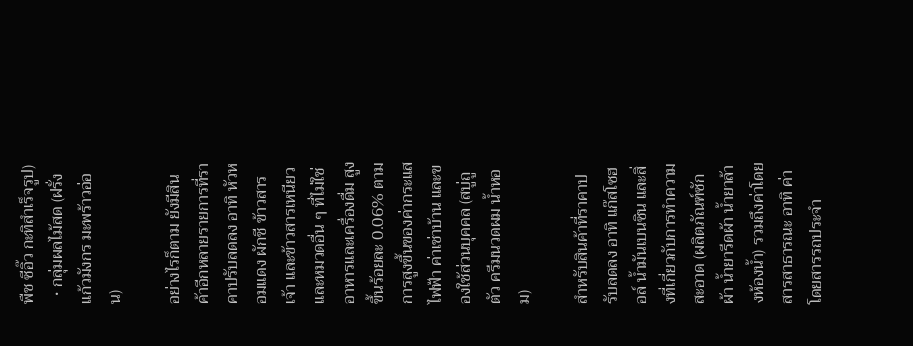พืช ซีอิ๊ว กะทิสำเร็จรูป)
  • กลุ่มผลไม้สด (ฝรั่ง แก้วมังกร มะพร้าวอ่อน)

อย่างไรก็ตาม ยังมีสินค้าอีกหลายรายการที่ราคาปรับลดลง อาทิ หัวหอมแดง ผักชี ข้าวสารเจ้า และข้าวสารเหนียว และหมวดอื่น ๆ ที่ไม่ใช่อาหารและเครื่องดื่ม สูงขึ้นร้อยละ 0.06% ตามการสูงขึ้นของค่ากระแสไฟฟ้า ค่าเช่าบ้าน และของใช้ส่วนบุคคล (สบู่ถูตัว ครีมนวดผม น้ำหอม)

สำหรับสินค้าที่ราคาปรับลดลง อาทิ แก๊สโซฮอล์ น้ำมันเบนซิน และสิ่งที่เกี่ยวกับการทำความสะอาด (ผลิตภัณฑ์ซักผ้า น้ำยารีดผ้า น้ำยาล้างห้องน้ำ) รวมถึงค่าโดยสารสาธารณะ อาทิ ค่าโดยสารรถประจำ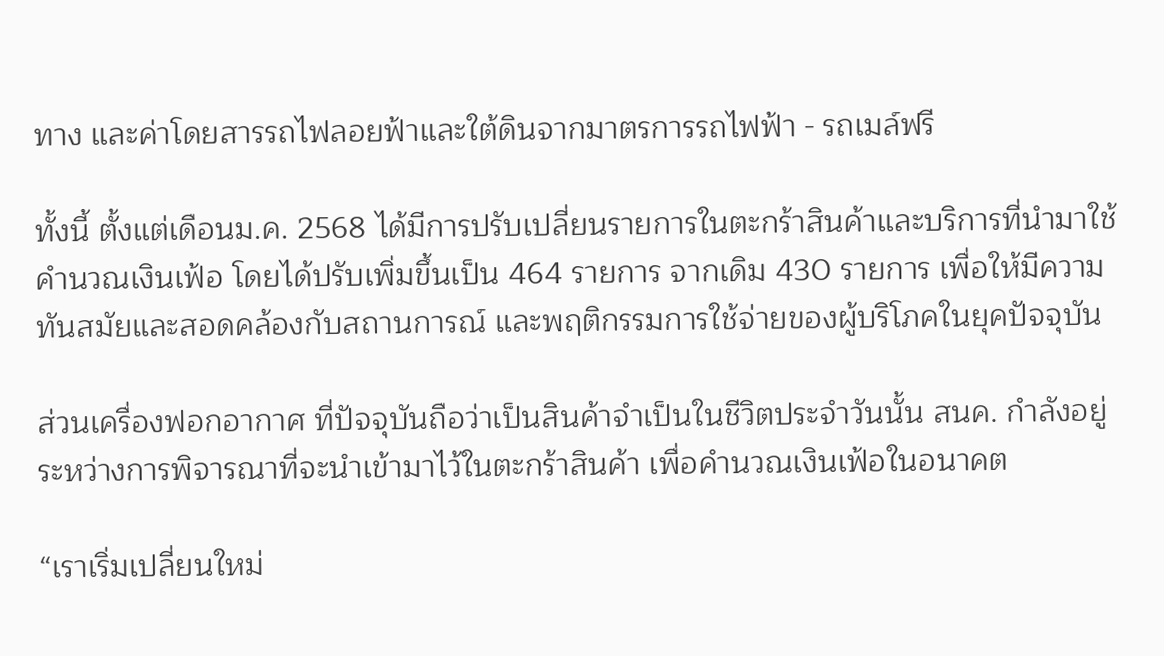ทาง และค่าโดยสารรถไฟลอยฟ้าและใต้ดินจากมาตรการรถไฟฟ้า - รถเมล์ฟรี

ทั้งนี้ ตั้งแต่เดือนม.ค. 2568 ได้มีการปรับเปลี่ยนรายการในตะกร้าสินค้าและบริการที่นำมาใช้คำนวณเงินเฟ้อ โดยได้ปรับเพิ่มขึ้นเป็น 464 รายการ จากเดิม 430 รายการ เพื่อให้มีความทันสมัยและสอดคล้องกับสถานการณ์ และพฤติกรรมการใช้จ่ายของผู้บริโภคในยุคปัจจุบัน

ส่วนเครื่องฟอกอากาศ ที่ปัจจุบันถือว่าเป็นสินค้าจำเป็นในชีวิตประจำวันนั้น สนค. กำลังอยู่ระหว่างการพิจารณาที่จะนำเข้ามาไว้ในตะกร้าสินค้า เพื่อคำนวณเงินเฟ้อในอนาคต

“เราเริ่มเปลี่ยนใหม่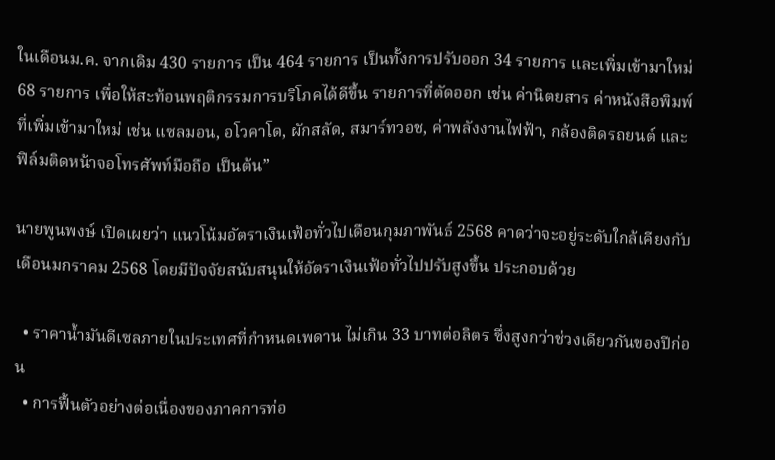ในเดือนม.ค. จากเดิม 430 รายการ เป็น 464 รายการ เป็นทั้งการปรับออก 34 รายการ และเพิ่มเข้ามาใหม่ 68 รายการ เพื่อให้สะท้อนพฤติกรรมการบริโภคได้ดีขึ้น รายการที่ตัดออก เช่น ค่านิตยสาร ค่าหนังสือพิมพ์ ที่เพิ่มเข้ามาใหม่ เช่น แซลมอน, อโวคาโด, ผักสลัด, สมาร์ทวอช, ค่าพลังงานไฟฟ้า, กล้องติดรถยนต์ และฟิล์มติดหน้าจอโทรศัพท์มือถือ เป็นต้น”

นายพูนพงษ์ เปิดเผยว่า แนวโน้มอัตราเงินเฟ้อทั่วไปเดือนกุมภาพันธ์ 2568 คาดว่าจะอยู่ระดับใกล้เคียงกับเดือนมกราคม 2568 โดยมีปัจจัยสนับสนุนให้อัตราเงินเฟ้อทั่วไปปรับสูงขึ้น ประกอบด้วย

  • ราคาน้ำมันดีเซลภายในประเทศที่กำหนดเพดาน ไม่เกิน 33 บาทต่อลิตร ซึ่งสูงกว่าช่วงเดียวกันของปีก่อน
  • การฟื้นตัวอย่างต่อเนื่องของภาคการท่อ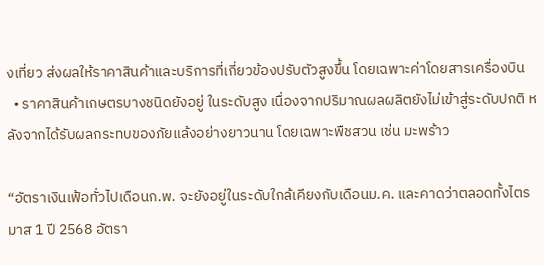งเที่ยว ส่งผลให้ราคาสินค้าและบริการที่เกี่ยวข้องปรับตัวสูงขึ้น โดยเฉพาะค่าโดยสารเครื่องบิน
  • ราคาสินค้าเกษตรบางชนิดยังอยู่ ในระดับสูง เนื่องจากปริมาณผลผลิตยังไม่เข้าสู่ระดับปกติ หลังจากได้รับผลกระทบของภัยแล้งอย่างยาวนาน โดยเฉพาะพืชสวน เช่น มะพร้าว

“อัตราเงินเฟ้อทั่วไปเดือนก.พ. จะยังอยู่ในระดับใกล้เคียงกับเดือนม.ค. และคาดว่าตลอดทั้งไตรมาส 1 ปี 2568 อัตรา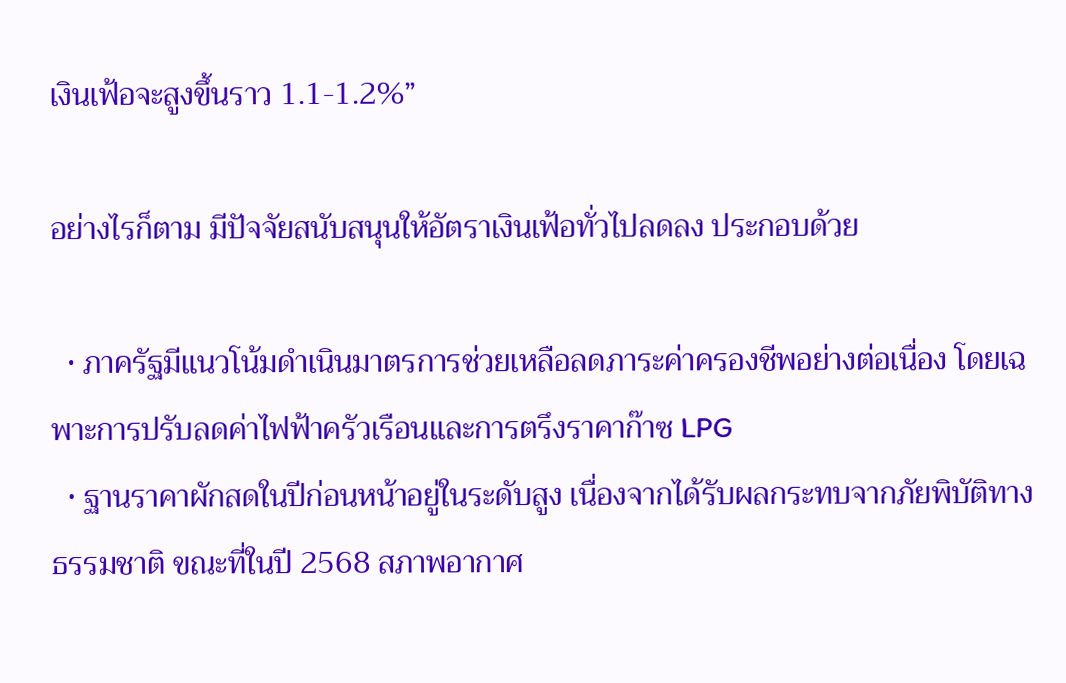เงินเฟ้อจะสูงขึ้นราว 1.1-1.2%”

อย่างไรก็ตาม มีปัจจัยสนับสนุนให้อัตราเงินเฟ้อทั่วไปลดลง ประกอบด้วย

  • ภาครัฐมีแนวโน้มดำเนินมาตรการช่วยเหลือลดภาระค่าครองชีพอย่างต่อเนื่อง โดยเฉพาะการปรับลดค่าไฟฟ้าครัวเรือนและการตรึงราคาก๊าซ LPG
  • ฐานราคาผักสดในปีก่อนหน้าอยู่ในระดับสูง เนื่องจากได้รับผลกระทบจากภัยพิบัติทางธรรมชาติ ขณะที่ในปี 2568 สภาพอากาศ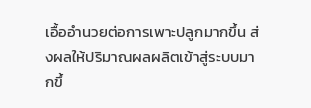เอื้ออำนวยต่อการเพาะปลูกมากขึ้น ส่งผลให้ปริมาณผลผลิตเข้าสู่ระบบมากขึ้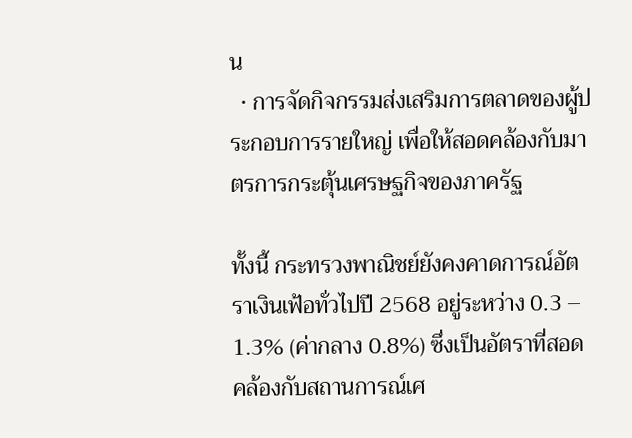น
  • การจัดกิจกรรมส่งเสริมการตลาดของผู้ประกอบการรายใหญ่ เพื่อให้สอดคล้องกับมาตรการกระตุ้นเศรษฐกิจของภาครัฐ

ทั้งนี้ กระทรวงพาณิชย์ยังคงคาดการณ์อัตราเงินเฟ้อทั่วไปปี 2568 อยู่ระหว่าง 0.3 – 1.3% (ค่ากลาง 0.8%) ซึ่งเป็นอัตราที่สอดคล้องกับสถานการณ์เศ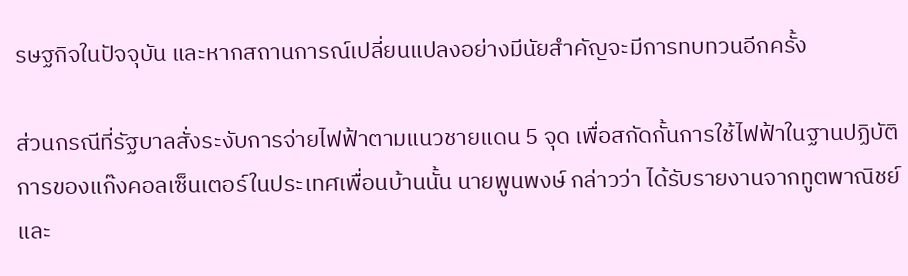รษฐกิจในปัจจุบัน และหากสถานการณ์เปลี่ยนแปลงอย่างมีนัยสำคัญจะมีการทบทวนอีกครั้ง

ส่วนกรณีที่รัฐบาลสั่งระงับการจ่ายไฟฟ้าตามแนวชายแดน 5 จุด เพื่อสกัดกั้นการใช้ไฟฟ้าในฐานปฏิบัติการของแก๊งคอลเซ็นเตอร์ในประเทศเพื่อนบ้านนั้น นายพูนพงษ์ กล่าวว่า ได้รับรายงานจากทูตพาณิชย์ และ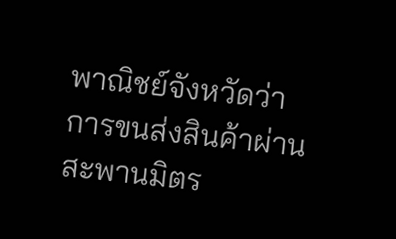พาณิชย์จังหวัดว่า การขนส่งสินค้าผ่านสะพานมิตร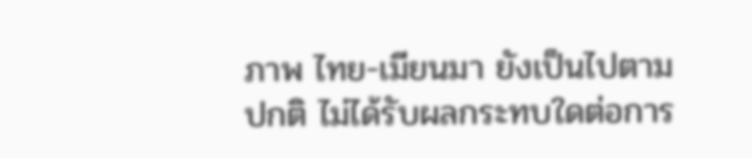ภาพ ไทย-เมียนมา ยังเป็นไปตามปกติ ไม่ได้รับผลกระทบใดต่อการ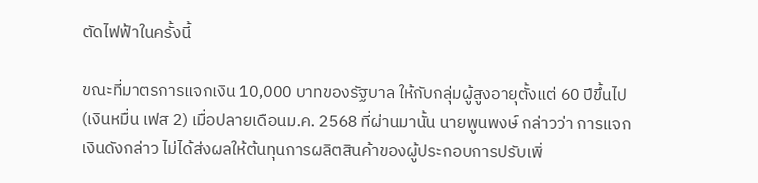ตัดไฟฟ้าในครั้งนี้

ขณะที่มาตรการแจกเงิน 10,000 บาทของรัฐบาล ให้กับกลุ่มผู้สูงอายุตั้งแต่ 60 ปีขึ้นไป (เงินหมื่น เฟส 2) เมื่อปลายเดือนม.ค. 2568 ที่ผ่านมานั้น นายพูนพงษ์ กล่าวว่า การแจกเงินดังกล่าว ไม่ได้ส่งผลให้ต้นทุนการผลิตสินค้าของผู้ประกอบการปรับเพิ่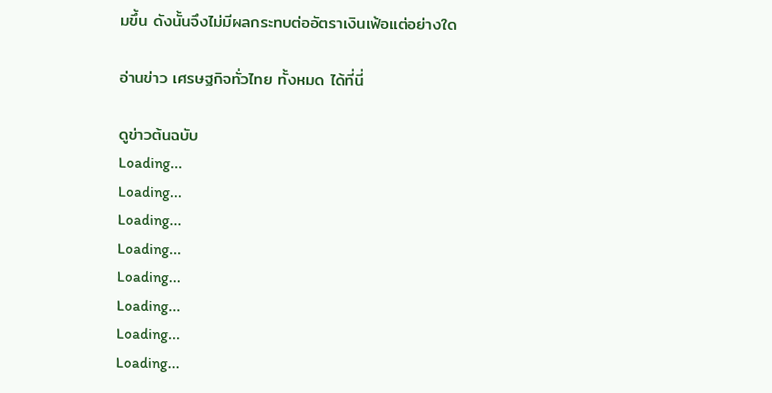มขึ้น ดังนั้นจึงไม่มีผลกระทบต่ออัตราเงินเฟ้อแต่อย่างใด

อ่านข่าว เศรษฐกิจทั่วไทย ทั้งหมด ได้ที่นี่

ดูข่าวต้นฉบับ
Loading...
Loading...
Loading...
Loading...
Loading...
Loading...
Loading...
Loading...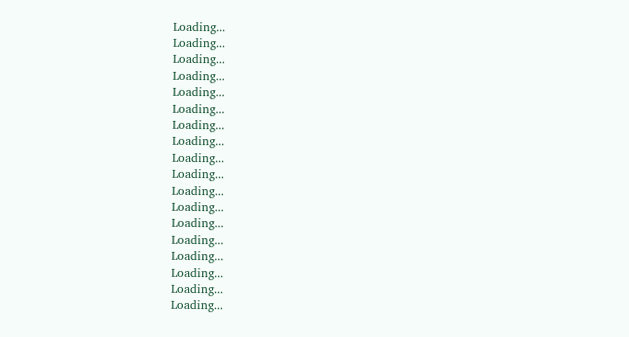Loading...
Loading...
Loading...
Loading...
Loading...
Loading...
Loading...
Loading...
Loading...
Loading...
Loading...
Loading...
Loading...
Loading...
Loading...
Loading...
Loading...
Loading...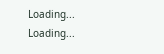Loading...
Loading...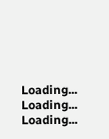Loading...
Loading...
Loading...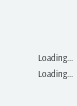Loading...
Loading...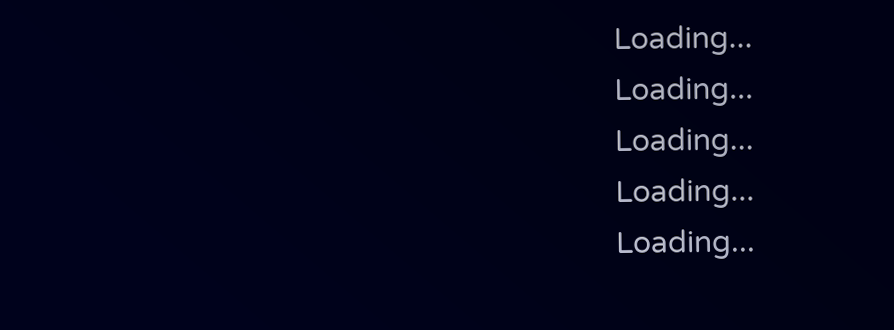Loading...
Loading...
Loading...
Loading...
Loading...